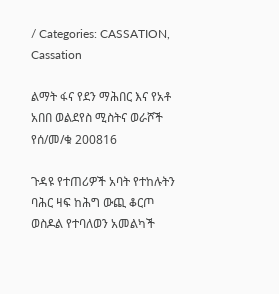/ Categories: CASSATION, Cassation

ልማት ፋና የደን ማሕበር እና የአቶ አበበ ወልደየስ ሚስትና ወራሾች የሰ/መ/ቁ 200816

ጉዳዩ የተጠሪዎች አባት የተከሉትን ባሕር ዛፍ ከሕግ ውጪ ቆርጦ ወስዶል የተባለወን አመልካች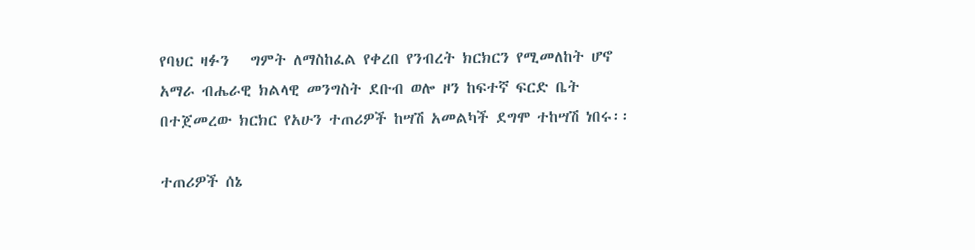የባህር ዛፉን   ግምት ለማስከፈል የቀረበ የንብረት ክርክርን የሚመለከት ሆኖ አማራ ብሔራዊ ክልላዊ መንግስት ደቡብ ወሎ ዞን ከፍተኛ ፍርድ ቤት በተጀመረው ክርክር የአሁን ተጠሪዎች ከሣሽ አመልካች ደግሞ ተከሣሽ ነበሩ፡፡

ተጠሪዎች ሰኔ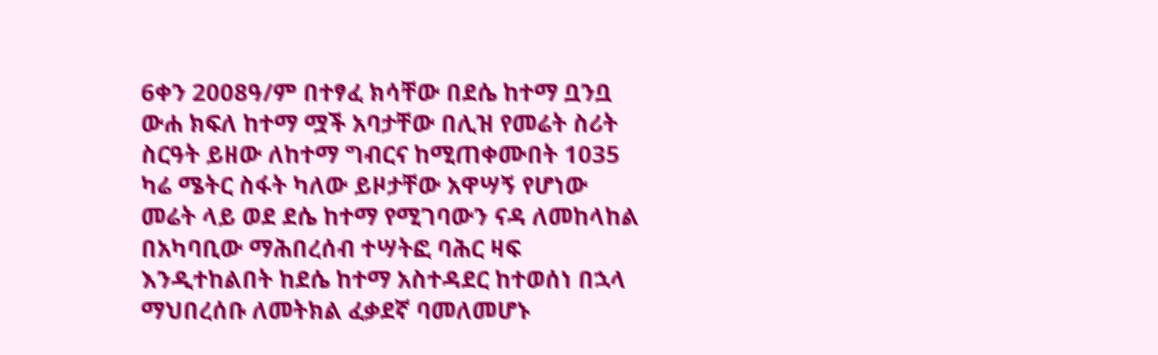6ቀን 2008ዓ/ም በተፃፈ ክሳቸው በደሴ ከተማ ቧንቧ ውሐ ክፍለ ከተማ ሟች አባታቸው በሊዝ የመሬት ስሪት ስርዓት ይዘው ለከተማ ግብርና ከሚጠቀሙበት 1035 ካሬ ሜትር ስፋት ካለው ይዞታቸው አዋሣኝ የሆነው መሬት ላይ ወደ ደሴ ከተማ የሚገባውን ናዳ ለመከላከል  በአካባቢው ማሕበረሰብ ተሣትፎ ባሕር ዛፍ እንዲተከልበት ከደሴ ከተማ አስተዳደር ከተወሰነ በኋላ ማህበረሰቡ ለመትክል ፈቃደኛ ባመለመሆኑ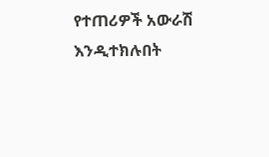የተጠሪዎች አውራሽ እንዲተክሉበት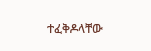ተፈቅዶላቸው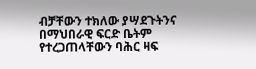ብቻቸውን ተክለው ያሣደጉትንና በማህበራዊ ፍርድ ቤትም የተረጋጠላቸውን ባሕር ዛፍ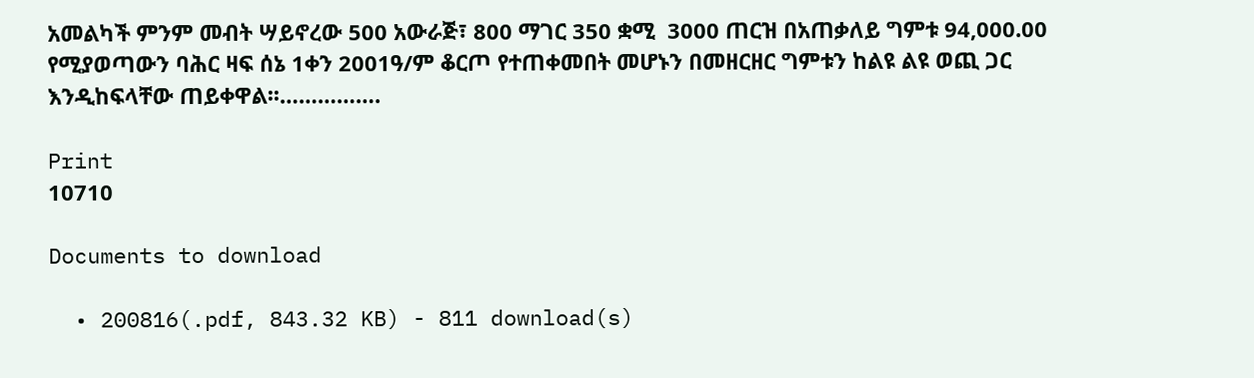አመልካች ምንም መብት ሣይኖረው 500 አውራጅ፣ 800 ማገር 350 ቋሚ  3000 ጠርዝ በአጠቃለይ ግምቱ 94,000.00 የሚያወጣውን ባሕር ዛፍ ሰኔ 1ቀን 2001ዓ/ም ቆርጦ የተጠቀመበት መሆኑን በመዘርዘር ግምቱን ከልዩ ልዩ ወጪ ጋር እንዲከፍላቸው ጠይቀዋል፡፡…………….

Print
10710

Documents to download

  • 200816(.pdf, 843.32 KB) - 811 download(s)